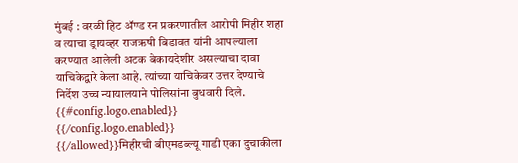मुंबई : वरळी हिट ॲण्ड रन प्रकरणातील आरोपी मिहीर शहा व त्याचा ड्रायव्हर राजऋषी बिडावत यांनी आपल्याला करण्यात आलेली अटक बेकायदेशीर असल्याचा दावा याचिकेद्वारे केला आहे. त्यांच्या याचिकेवर उत्तर देण्याचे निर्देश उच्च न्यायालयाने पोलिसांना बुधवारी दिले.
{{#config.logo.enabled}} {{/config.logo.enabled}}
{{/allowed}}मिहीरची बीएमडब्ल्यू गाडी एका दुचाकीला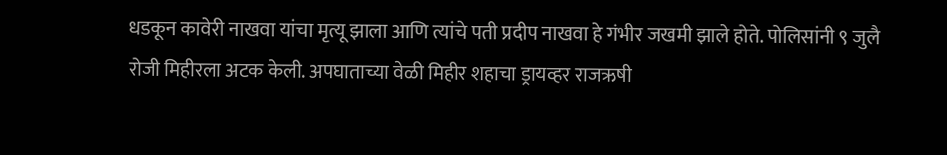धडकून कावेरी नाखवा यांचा मृत्यू झाला आणि त्यांचे पती प्रदीप नाखवा हे गंभीर जखमी झाले होते. पोलिसांनी ९ जुलै रोजी मिहीरला अटक केली. अपघाताच्या वेळी मिहीर शहाचा ड्रायव्हर राजऋषी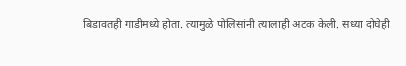बिडावतही गाडीमध्ये होता. त्यामुळे पोलिसांनी त्यालाही अटक केली. सध्या दोघेही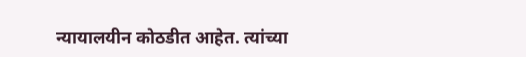न्यायालयीन कोठडीत आहेत. त्यांच्या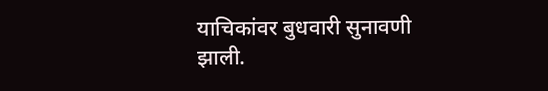याचिकांवर बुधवारी सुनावणी झाली.